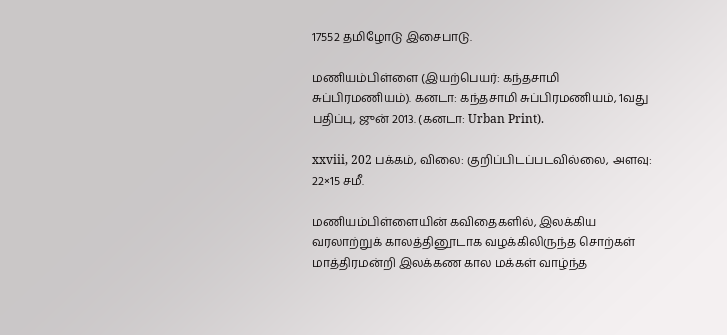17552 தமிழோடு இசைபாடு.

மணியம்பிள்ளை (இயற்பெயர்: கந்தசாமி சுப்பிரமணியம்). கனடா: கந்தசாமி சுப்பிரமணியம், 1வது பதிப்பு, ஜுன் 2013. (கனடா: Urban Print).

xxviii, 202 பக்கம், விலை: குறிப்பிடப்படவில்லை, அளவு: 22×15 சமீ.

மணியம்பிள்ளையின் கவிதைகளில், இலக்கிய வரலாற்றுக் காலத்தினூடாக வழக்கிலிருந்த சொற்கள் மாத்திரமன்றி இலக்கண கால மக்கள் வாழ்ந்த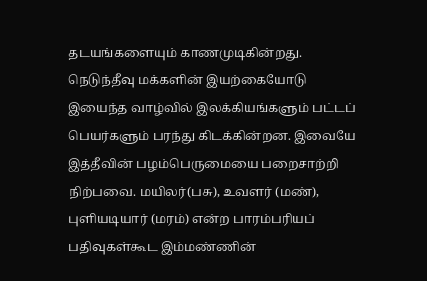தடயங்களையும் காணமுடிகின்றது. நெடுந்தீவு மக்களின் இயற்கையோடு இயைந்த வாழ்வில் இலக்கியங்களும் பட்டப் பெயர்களும் பரந்து கிடக்கின்றன. இவையே இத்தீவின் பழம்பெருமையை பறைசாற்றி நிற்பவை. மயிலர்(பசு), உவளர் (மண்), புளியடியார் (மரம்) என்ற பாரம்பரியப் பதிவுகள்கூட இம்மண்ணின்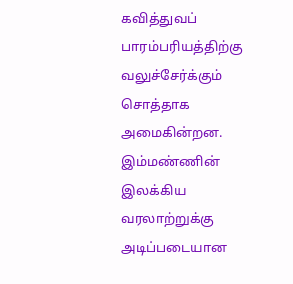கவித்துவப் பாரம்பரியத்திற்கு வலுச்சேர்க்கும் சொத்தாக அமைகின்றன. இம்மண்ணின் இலக்கிய வரலாற்றுக்கு அடிப்படையான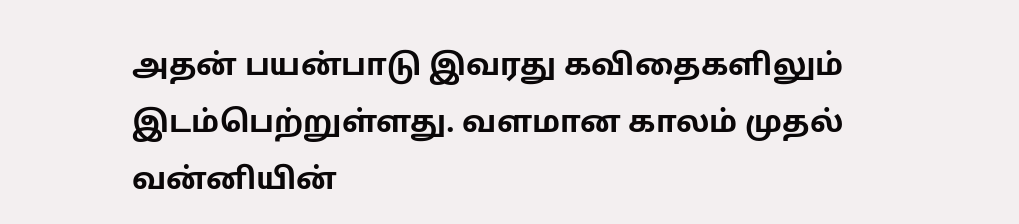அதன் பயன்பாடு இவரது கவிதைகளிலும் இடம்பெற்றுள்ளது. வளமான காலம் முதல் வன்னியின்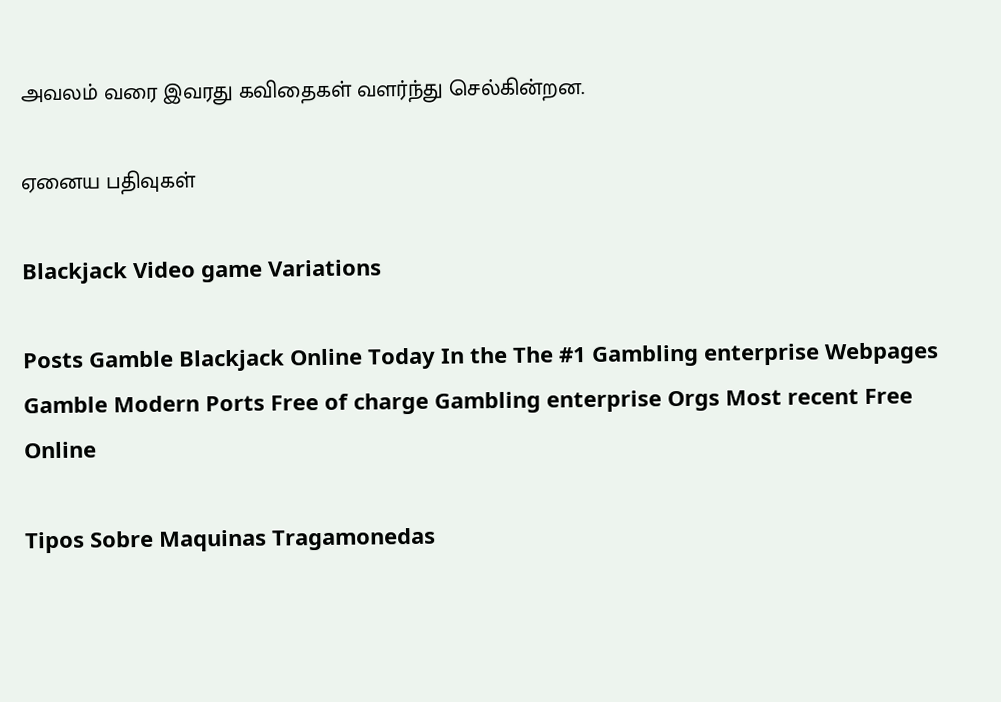அவலம் வரை இவரது கவிதைகள் வளர்ந்து செல்கின்றன.

ஏனைய பதிவுகள்

Blackjack Video game Variations

Posts Gamble Blackjack Online Today In the The #1 Gambling enterprise Webpages Gamble Modern Ports Free of charge Gambling enterprise Orgs Most recent Free Online

Tipos Sobre Maquinas Tragamonedas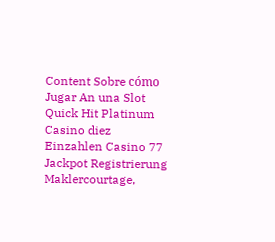Content Sobre cómo Jugar An una Slot Quick Hit Platinum Casino diez Einzahlen Casino 77 Jackpot Registrierung Maklercourtage,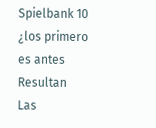Spielbank 10 ¿los primero es antes Resultan Las